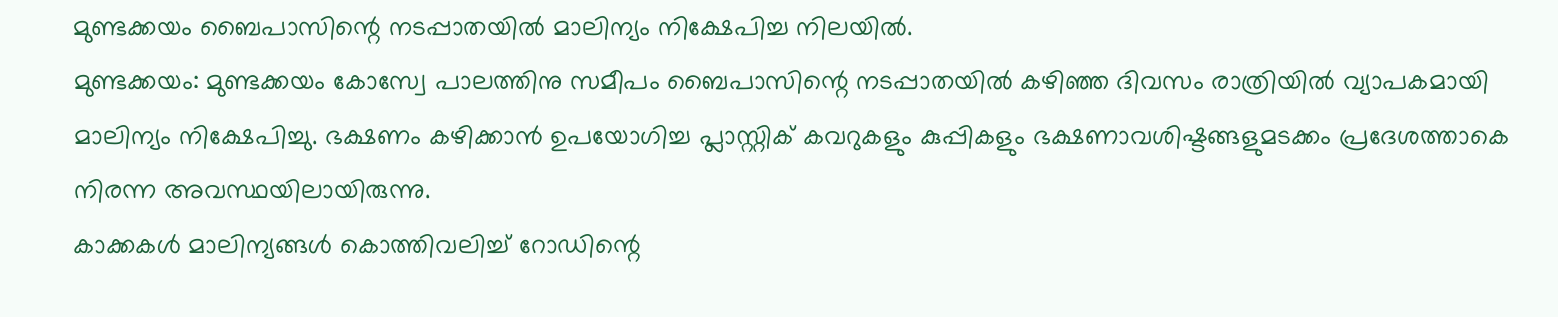മുണ്ടക്കയം ബൈപാസിന്റെ നടപ്പാതയിൽ മാലിന്യം നിക്ഷേപിച്ച നിലയിൽ.
മുണ്ടക്കയം: മുണ്ടക്കയം കോസ്വേ പാലത്തിനു സമീപം ബൈപാസിന്റെ നടപ്പാതയിൽ കഴിഞ്ഞ ദിവസം രാത്രിയിൽ വ്യാപകമായി മാലിന്യം നിക്ഷേപിച്ചു. ഭക്ഷണം കഴിക്കാൻ ഉപയോഗിച്ച പ്ലാസ്റ്റിക് കവറുകളും കുപ്പികളും ഭക്ഷണാവശിഷ്ടങ്ങളുമടക്കം പ്രദേശത്താകെ നിരന്ന അവസ്ഥയിലായിരുന്നു.
കാക്കകൾ മാലിന്യങ്ങൾ കൊത്തിവലിച്ച് റോഡിന്റെ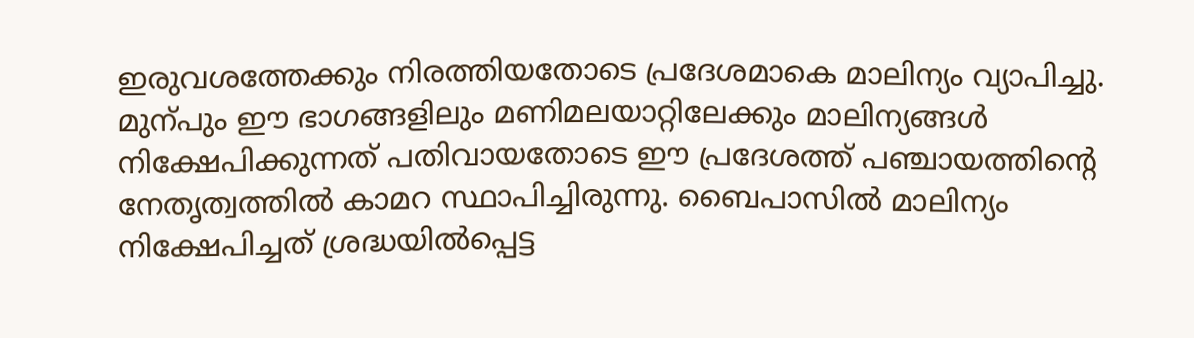ഇരുവശത്തേക്കും നിരത്തിയതോടെ പ്രദേശമാകെ മാലിന്യം വ്യാപിച്ചു. മുന്പും ഈ ഭാഗങ്ങളിലും മണിമലയാറ്റിലേക്കും മാലിന്യങ്ങൾ നിക്ഷേപിക്കുന്നത് പതിവായതോടെ ഈ പ്രദേശത്ത് പഞ്ചായത്തിന്റെ നേതൃത്വത്തിൽ കാമറ സ്ഥാപിച്ചിരുന്നു. ബൈപാസിൽ മാലിന്യം നിക്ഷേപിച്ചത് ശ്രദ്ധയിൽപ്പെട്ട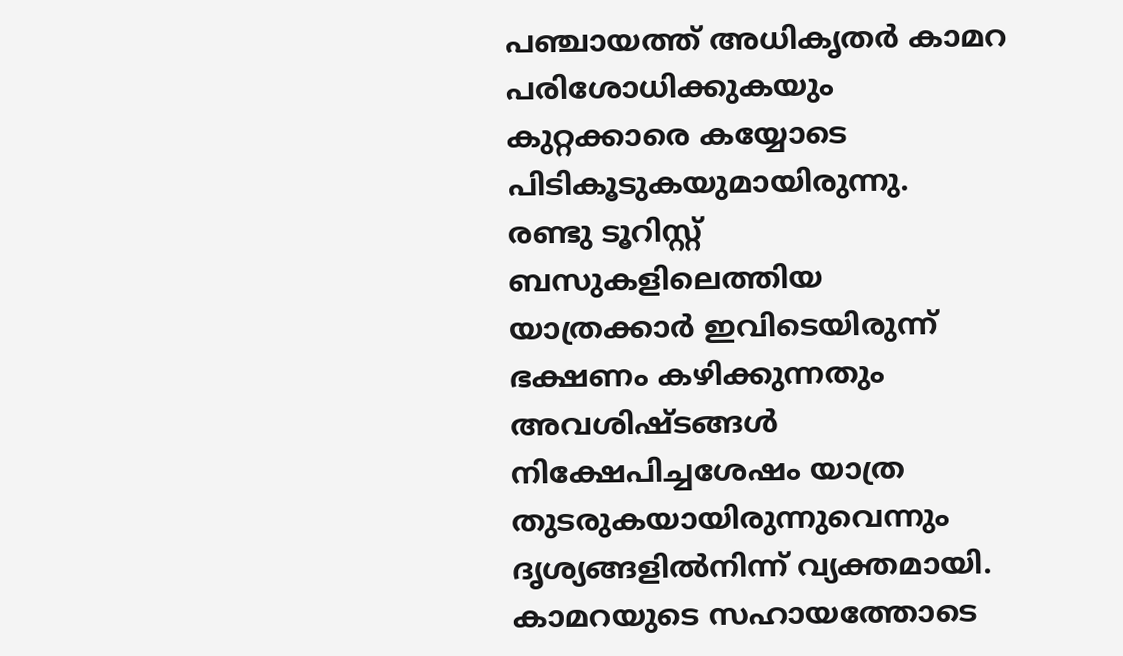പഞ്ചായത്ത് അധികൃതർ കാമറ പരിശോധിക്കുകയും കുറ്റക്കാരെ കയ്യോടെ പിടികൂടുകയുമായിരുന്നു.
രണ്ടു ടൂറിസ്റ്റ് ബസുകളിലെത്തിയ യാത്രക്കാർ ഇവിടെയിരുന്ന് ഭക്ഷണം കഴിക്കുന്നതും അവശിഷ്ടങ്ങൾ നിക്ഷേപിച്ചശേഷം യാത്ര തുടരുകയായിരുന്നുവെന്നും ദൃശ്യങ്ങളിൽനിന്ന് വ്യക്തമായി.
കാമറയുടെ സഹായത്തോടെ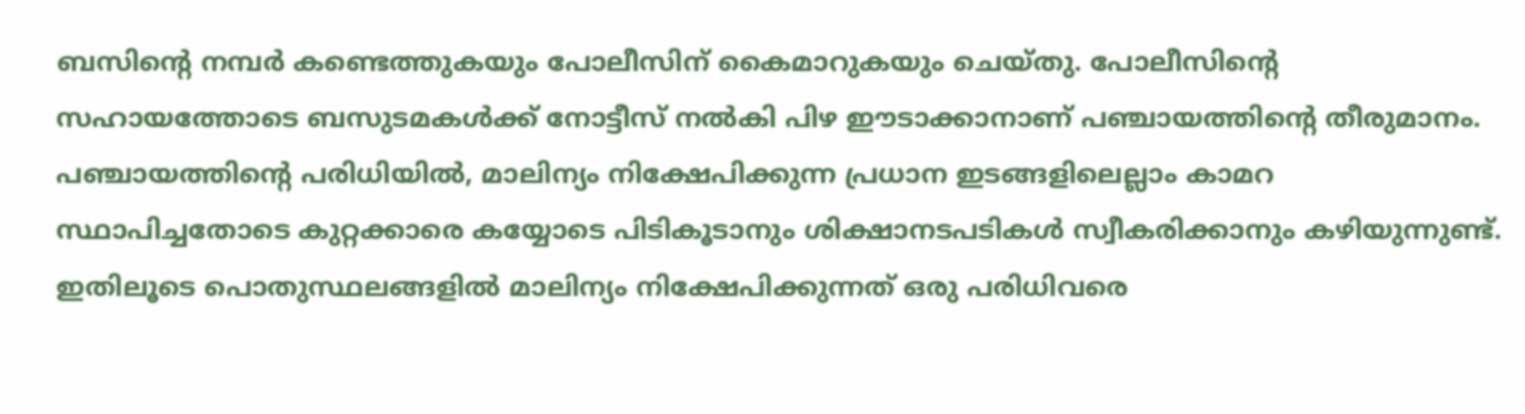ബസിന്റെ നമ്പർ കണ്ടെത്തുകയും പോലീസിന് കൈമാറുകയും ചെയ്തു. പോലീസിന്റെ സഹായത്തോടെ ബസുടമകൾക്ക് നോട്ടീസ് നൽകി പിഴ ഈടാക്കാനാണ് പഞ്ചായത്തിന്റെ തീരുമാനം.
പഞ്ചായത്തിന്റെ പരിധിയിൽ, മാലിന്യം നിക്ഷേപിക്കുന്ന പ്രധാന ഇടങ്ങളിലെല്ലാം കാമറ സ്ഥാപിച്ചതോടെ കുറ്റക്കാരെ കയ്യോടെ പിടികൂടാനും ശിക്ഷാനടപടികൾ സ്വീകരിക്കാനും കഴിയുന്നുണ്ട്. ഇതിലൂടെ പൊതുസ്ഥലങ്ങളിൽ മാലിന്യം നിക്ഷേപിക്കുന്നത് ഒരു പരിധിവരെ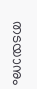തടയാനും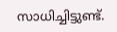സാധിച്ചിട്ടുണ്ട്.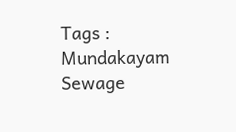Tags : Mundakayam Sewage